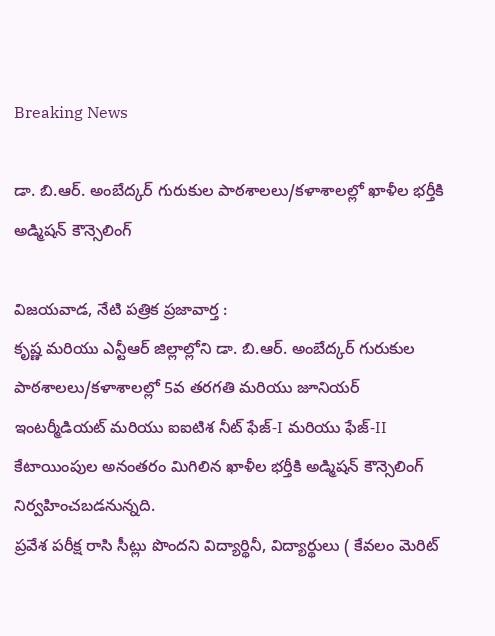Breaking News

డా. బి.ఆర్. అంబేద్కర్ గురుకుల పాఠశాలలు/కళాశాలల్లో ఖాళీల భర్తీకి అడ్మిషన్ కౌన్సెలింగ్

విజయవాడ, నేటి పత్రిక ప్రజావార్త :
కృష్ణ మరియు ఎన్టీఆర్ జిల్లాల్లోని డా. బి.ఆర్. అంబేద్కర్ గురుకుల పాఠశాలలు/కళాశాలల్లో 5వ తరగతి మరియు జూనియర్ ఇంటర్మీడియట్ మరియు ఐ‌ఐటిశ నీట్ ఫేజ్-I మరియు ఫేజ్-II కేటాయింపుల అనంతరం మిగిలిన ఖాళీల భర్తీకి అడ్మిషన్ కౌన్సెలింగ్ నిర్వహించబడనున్నది.
ప్రవేశ పరీక్ష రాసి సీట్లు పొందని విద్యార్థినీ, విద్యార్థులు ( కేవలం మెరిట్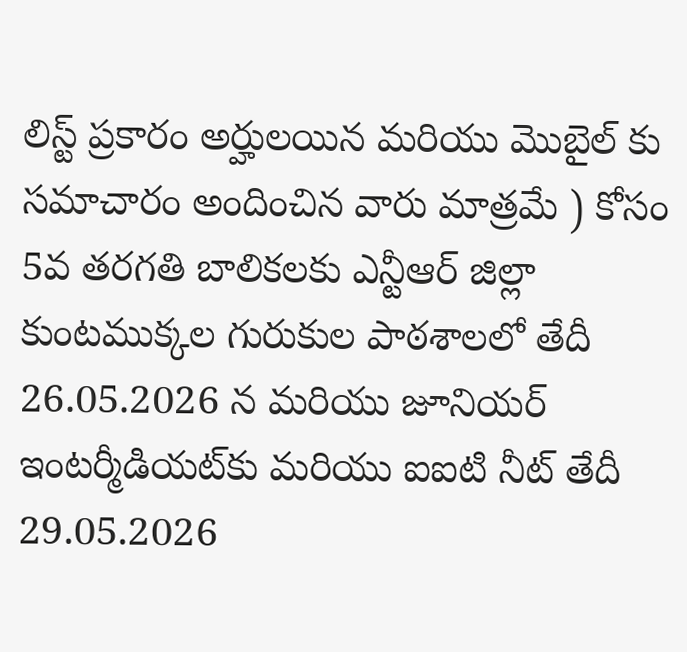లిస్ట్ ప్రకారం అర్హులయిన మరియు మొబైల్ కు సమాచారం అందించిన వారు మాత్రమే ) కోసం 5వ తరగతి బాలికలకు ఎన్టీఆర్ జిల్లా కుంటముక్కల గురుకుల పాఠశాలలో తేదీ 26.05.2026 న మరియు జూనియర్ ఇంటర్మీడియట్‌కు మరియు ఐ‌ఐటి నీట్ తేదీ 29.05.2026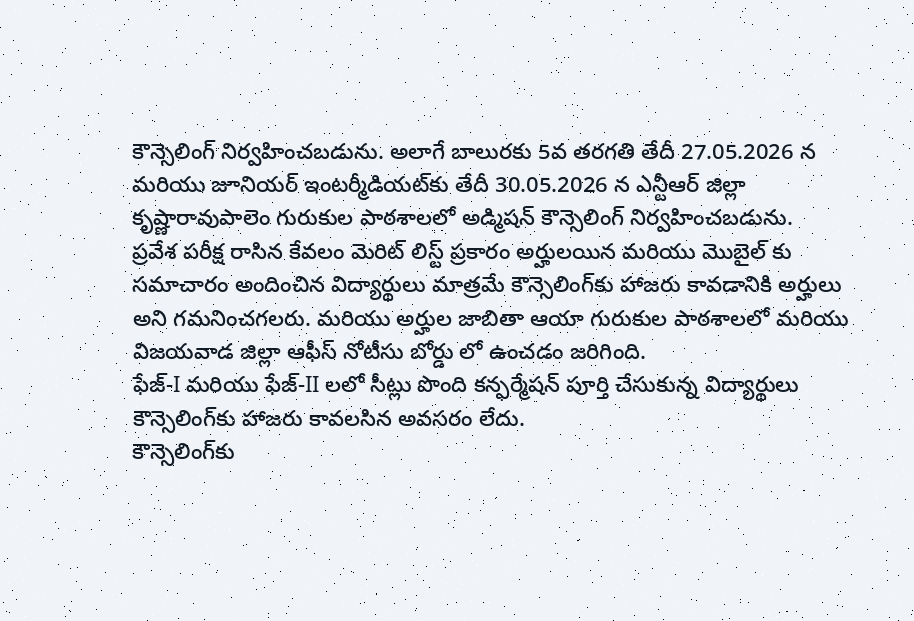కౌన్సెలింగ్ నిర్వహించబడును. అలాగే బాలురకు 5వ తరగతి తేదీ 27.05.2026 న మరియు జూనియర్ ఇంటర్మీడియట్‌కు తేదీ 30.05.2026 న ఎన్టీఆర్ జిల్లా కృష్ణారావుపాలెం గురుకుల పాఠశాలలో అడ్మిషన్ కౌన్సెలింగ్ నిర్వహించబడును.
ప్రవేశ పరీక్ష రాసిన కేవలం మెరిట్ లిస్ట్ ప్రకారం అర్హులయిన మరియు మొబైల్ కు సమాచారం అందించిన విద్యార్థులు మాత్రమే కౌన్సెలింగ్‌కు హాజరు కావడానికి అర్హులు అని గమనించగలరు. మరియు అర్హుల జాబితా ఆయా గురుకుల పాఠశాలలో మరియు విజయవాడ జిల్లా ఆఫీస్ నోటీసు బోర్డు లో ఉంచడం జరిగింది.
ఫేజ్-I మరియు ఫేజ్-II లలో సీట్లు పొంది కన్ఫర్మేషన్ పూర్తి చేసుకున్న విద్యార్థులు కౌన్సెలింగ్‌కు హాజరు కావలసిన అవసరం లేదు.
కౌన్సెలింగ్‌కు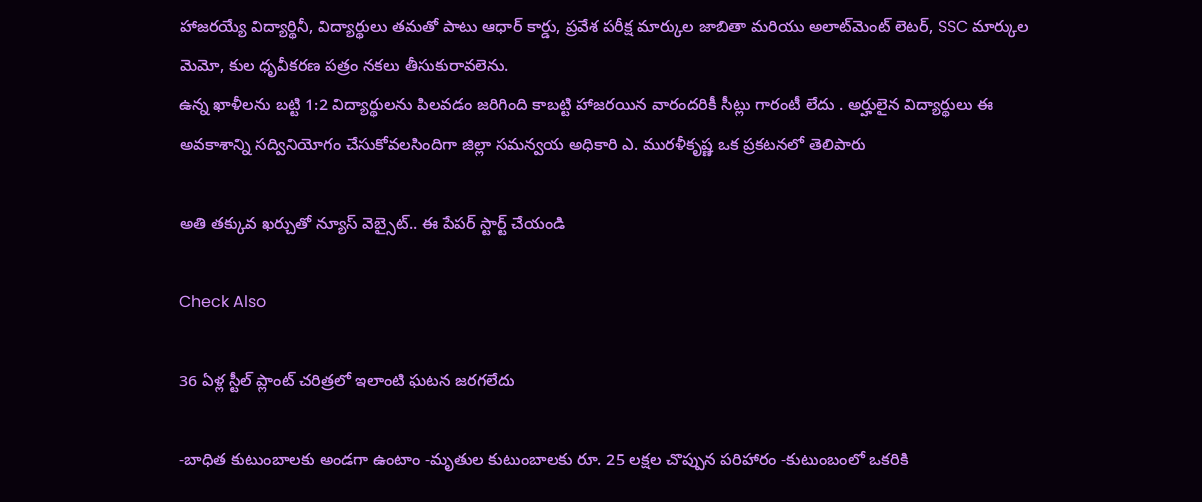హాజరయ్యే విద్యార్థినీ, విద్యార్థులు తమతో పాటు ఆధార్ కార్డు, ప్రవేశ పరీక్ష మార్కుల జాబితా మరియు అలాట్‌మెంట్ లెటర్, SSC మార్కుల మెమో, కుల ధృవీకరణ పత్రం నకలు తీసుకురావలెను.
ఉన్న ఖాళీలను బట్టి 1:2 విద్యార్థులను పిలవడం జరిగింది కాబట్టి హాజరయిన వారందరికీ సీట్లు గారంటీ లేదు . అర్హులైన విద్యార్థులు ఈ అవకాశాన్ని సద్వినియోగం చేసుకోవలసిందిగా జిల్లా సమన్వయ అధికారి ఎ. మురళీకృష్ణ ఒక ప్రకటనలో తెలిపారు

అతి తక్కువ ఖర్చుతో న్యూస్ వెబ్సైట్.. ఈ పేపర్ స్టార్ట్ చేయండి

Check Also

36 ఏళ్ల స్టీల్ ప్లాంట్ చరిత్రలో ఇలాంటి ఘటన జరగలేదు

-బాధిత కుటుంబాలకు అండగా ఉంటాం -మృతుల కుటుంబాలకు రూ. 25 లక్షల చొప్పున పరిహారం -కుటుంబంలో ఒకరికి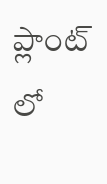ప్లాంట్ లో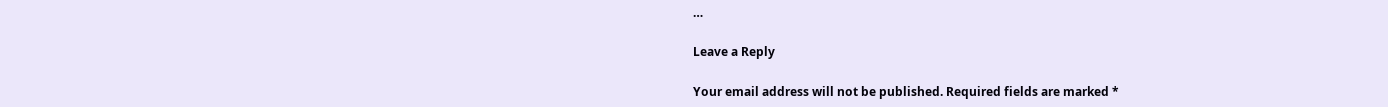…

Leave a Reply

Your email address will not be published. Required fields are marked *